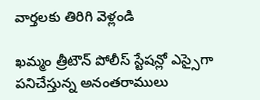వార్తలకు తిరిగి వెళ్లండి

ఖమ్మం త్రీటౌన్ పోలీస్ స్టేషన్లో ఎస్సైగా పనిచేస్తున్న అనంతరాములు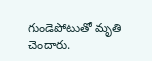గుండెపోటుతో మృతి చెందారు.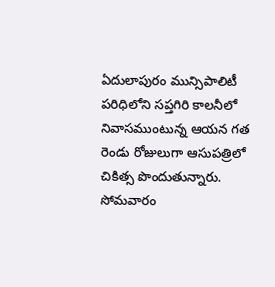ఏదులాపురం మున్సిపాలిటీ పరిధిలోని సప్తగిరి కాలనీలో నివాసముంటున్న ఆయన గత రెండు రోజులుగా ఆసుపత్రిలో చికిత్స పొందుతున్నారు. సోమవారం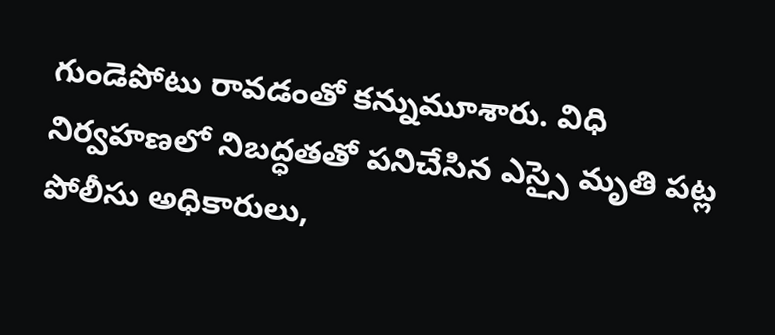గుండెపోటు రావడంతో కన్నుమూశారు. విధి నిర్వహణలో నిబద్ధతతో పనిచేసిన ఎస్సై మృతి పట్ల పోలీసు అధికారులు,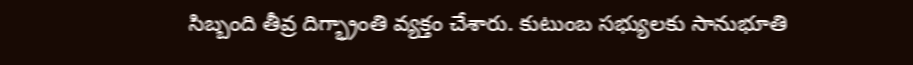సిబ్బంది తీవ్ర దిగ్భ్రాంతి వ్యక్తం చేశారు. కుటుంబ సభ్యులకు సానుభూతి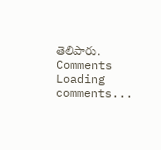తెలిపారు.
Comments
Loading comments...